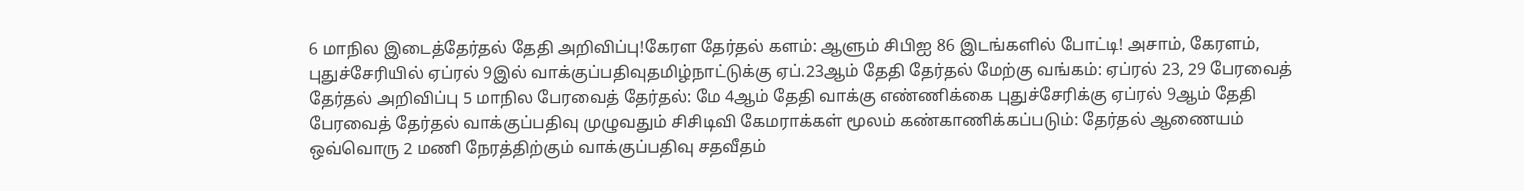6 மாநில இடைத்தேர்தல் தேதி அறிவிப்பு!கேரள தேர்தல் களம்: ஆளும் சிபிஐ 86 இடங்களில் போட்டி! அசாம், கேரளம், புதுச்சேரியில் ஏப்ரல் 9இல் வாக்குப்பதிவுதமிழ்நாட்டுக்கு ஏப்.23ஆம் தேதி தேர்தல் மேற்கு வங்கம்: ஏப்ரல் 23, 29 பேரவைத் தேர்தல் அறிவிப்பு 5 மாநில பேரவைத் தேர்தல்: மே 4ஆம் தேதி வாக்கு எண்ணிக்கை புதுச்சேரிக்கு ஏப்ரல் 9ஆம் தேதி பேரவைத் தேர்தல் வாக்குப்பதிவு முழுவதும் சிசிடிவி கேமராக்கள் மூலம் கண்காணிக்கப்படும்: தேர்தல் ஆணையம் ஒவ்வொரு 2 மணி நேரத்திற்கும் வாக்குப்பதிவு சதவீதம்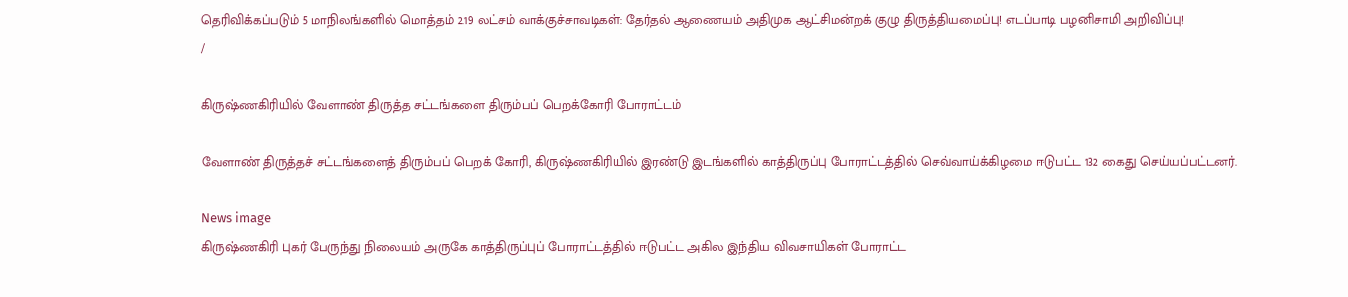தெரிவிக்கப்படும் 5 மாநிலங்களில் மொத்தம் 2.19 லட்சம் வாக்குச்சாவடிகள்: தேர்தல் ஆணையம் அதிமுக ஆட்சிமன்றக் குழு திருத்தியமைப்பு! எடப்பாடி பழனிசாமி அறிவிப்பு!
/

கிருஷ்ணகிரியில் வேளாண் திருத்த சட்டங்களை திரும்பப் பெறக்கோரி போராட்டம்

வேளாண் திருத்தச் சட்டங்களைத் திரும்பப் பெறக் கோரி, கிருஷ்ணகிரியில் இரண்டு இடங்களில் காத்திருப்பு போராட்டத்தில் செவ்வாய்க்கிழமை ஈடுபட்ட 132 கைது செய்யப்பட்டனர்.

News image
கிருஷ்ணகிரி புகர் பேருந்து நிலையம் அருகே காத்திருப்புப் போராட்டத்தில் ஈடுபட்ட அகில இந்திய விவசாயிகள் போராட்ட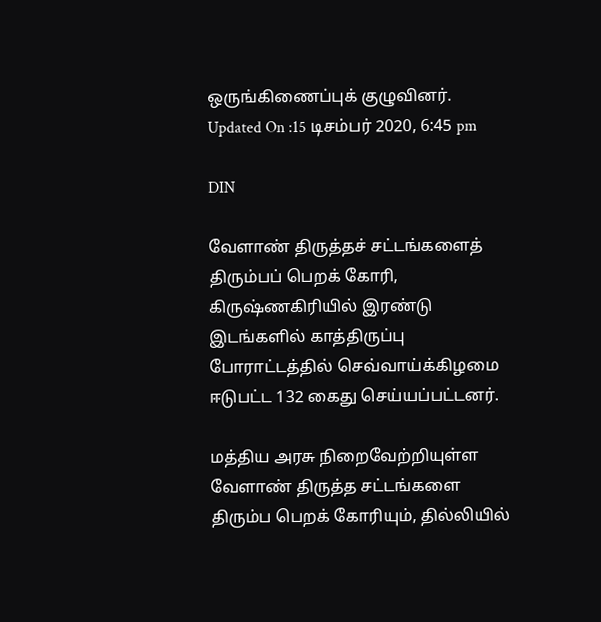ஒருங்கிணைப்புக் குழுவினர்.
Updated On :15 டிசம்பர் 2020, 6:45 pm

DIN

வேளாண் திருத்தச் சட்டங்களைத் திரும்பப் பெறக் கோரி, கிருஷ்ணகிரியில் இரண்டு இடங்களில் காத்திருப்பு போராட்டத்தில் செவ்வாய்க்கிழமை ஈடுபட்ட 132 கைது செய்யப்பட்டனர்.

மத்திய அரசு நிறைவேற்றியுள்ள வேளாண் திருத்த சட்டங்களை திரும்ப பெறக் கோரியும், தில்லியில்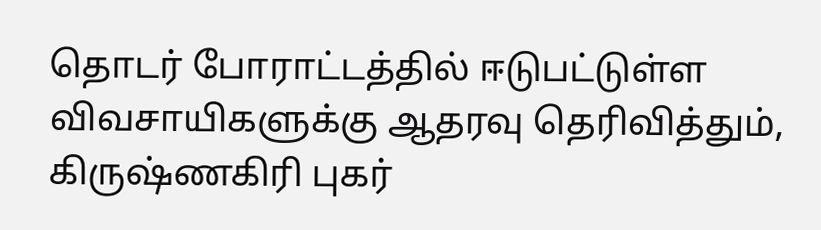தொடர் போராட்டத்தில் ஈடுபட்டுள்ள விவசாயிகளுக்கு ஆதரவு தெரிவித்தும், கிருஷ்ணகிரி புகர்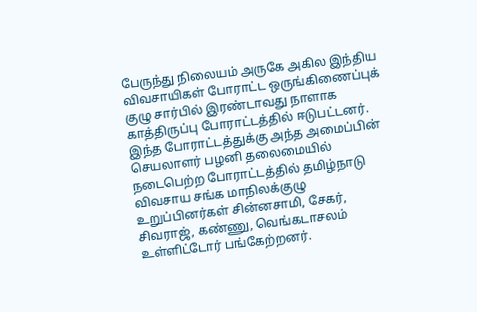பேருந்து நிலையம் அருகே அகில இந்திய விவசாயிகள் போராட்ட ஒருங்கிணைப்புக் குழு சார்பில் இரண்டாவது நாளாக காத்திருப்பு போராட்டத்தில் ஈடுபட்டனர். இந்த போராட்டத்துக்கு அந்த அமைப்பின் செயலாளர் பழனி தலைமையில் நடைபெற்ற போராட்டத்தில் தமிழ்நாடு விவசாய சங்க மாநிலக்குழு உறுப்பினர்கள் சின்னசாமி, சேகர், சிவராஜ், கண்ணு, வெங்கடாசலம் உள்ளிட்டோர் பங்கேற்றனர்.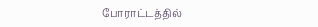போராட்டத்தில்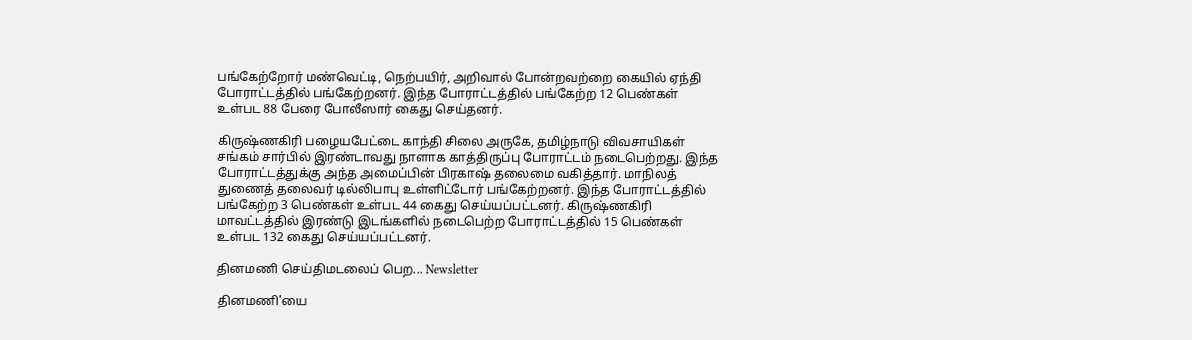பங்கேற்றோர் மண்வெட்டி, நெற்பயிர், அறிவால் போன்றவற்றை கையில் ஏந்தி போராட்டத்தில் பங்கேற்றனர். இந்த போராட்டத்தில் பங்கேற்ற 12 பெண்கள் உள்பட 88 பேரை போலீஸார் கைது செய்தனர்.

கிருஷ்ணகிரி பழையபேட்டை காந்தி சிலை அருகே, தமிழ்நாடு விவசாயிகள் சங்கம் சார்பில் இரண்டாவது நாளாக காத்திருப்பு போராட்டம் நடைபெற்றது. இந்த போராட்டத்துக்கு அந்த அமைப்பின் பிரகாஷ் தலைமை வகித்தார். மாநிலத் துணைத் தலைவர் டில்லிபாபு உள்ளிட்டோர் பங்கேற்றனர். இந்த போராட்டத்தில் பங்கேற்ற 3 பெண்கள் உள்பட 44 கைது செய்யப்பட்டனர். கிருஷ்ணகிரி மாவட்டத்தில் இரண்டு இடங்களில் நடைபெற்ற போராட்டத்தில் 15 பெண்கள் உள்பட 132 கைது செய்யப்பட்டனர்.

தினமணி செய்திமடலைப் பெற... Newsletter

தினமணி'யை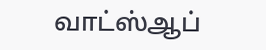வாட்ஸ்ஆப்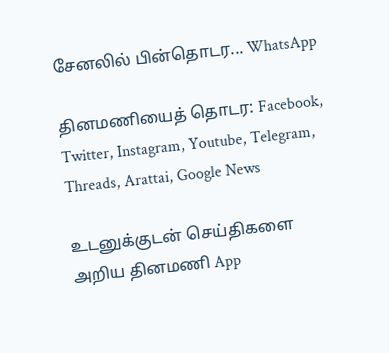சேனலில் பின்தொடர... WhatsApp

தினமணியைத் தொடர: Facebook, Twitter, Instagram, Youtube, Telegram, Threads, Arattai, Google News

உடனுக்குடன் செய்திகளை அறிய தினமணி App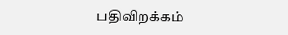பதிவிறக்கம்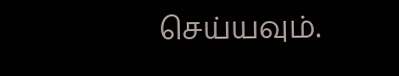செய்யவும்.